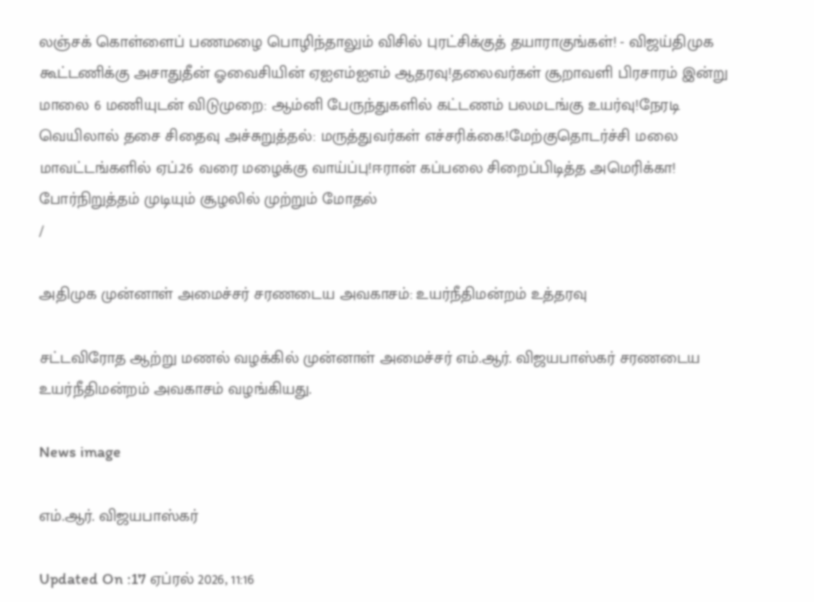லஞ்சக் கொள்ளைப் பணமழை பொழிந்தாலும் விசில் புரட்சிக்குத் தயாராகுங்கள்! - விஜய்திமுக கூட்டணிக்கு அசாதுதீன் ஓவைசியின் ஏஐஎம்ஐஎம் ஆதரவு!தலைவர்கள் சூறாவளி பிரசாரம் இன்று மாலை 6 மணியுடன் விடுமுறை: ஆம்னி பேருந்துகளில் கட்டணம் பலமடங்கு உயர்வு!நேரடி வெயிலால் தசை சிதைவு அச்சுறுத்தல்: மருத்துவர்கள் எச்சரிக்கை!மேற்குதொடர்ச்சி மலை மாவட்டங்களில் ஏப்.26 வரை மழைக்கு வாய்ப்பு!ஈரான் கப்பலை சிறைப்பிடித்த அமெரிக்கா! போர்நிறுத்தம் முடியும் சூழலில் முற்றும் மோதல்
/

அதிமுக முன்னாள் அமைச்சர் சரணடைய அவகாசம்: உயர்நீதிமன்றம் உத்தரவு

சட்டவிரோத ஆற்று மணல் வழக்கில் முன்னாள் அமைச்சர் எம்.ஆர். விஜயபாஸ்கர் சரணடைய உயர்நீதிமன்றம் அவகாசம் வழங்கியது.

News image

எம்.ஆர். விஜயபாஸ்கர்

Updated On :17 ஏப்ரல் 2026, 11:16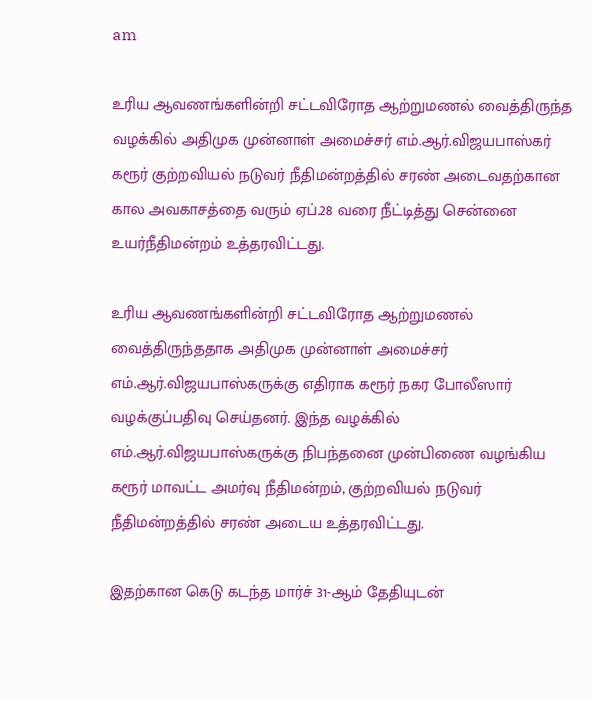am

உரிய ஆவணங்களின்றி சட்டவிரோத ஆற்றுமணல் வைத்திருந்த வழக்கில் அதிமுக முன்னாள் அமைச்சர் எம்.ஆர்.விஜயபாஸ்கர் கரூர் குற்றவியல் நடுவர் நீதிமன்றத்தில் சரண் அடைவதற்கான கால அவகாசத்தை வரும் ஏப்.28 வரை நீட்டித்து சென்னை உயர்நீதிமன்றம் உத்தரவிட்டது.

உரிய ஆவணங்களின்றி சட்டவிரோத ஆற்றுமணல் வைத்திருந்ததாக அதிமுக முன்னாள் அமைச்சர் எம்.ஆர்.விஜயபாஸ்கருக்கு எதிராக கரூர் நகர போலீஸார் வழக்குப்பதிவு செய்தனர். இந்த வழக்கில் எம்.ஆர்.விஜயபாஸ்கருக்கு நிபந்தனை முன்பிணை வழங்கிய கரூர் மாவட்ட அமர்வு நீதிமன்றம், குற்றவியல் நடுவர் நீதிமன்றத்தில் சரண் அடைய உத்தரவிட்டது.

இதற்கான கெடு கடந்த மார்ச் 31-ஆம் தேதியுடன்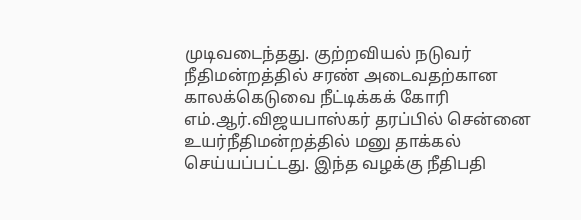முடிவடைந்தது. குற்றவியல் நடுவர் நீதிமன்றத்தில் சரண் அடைவதற்கான காலக்கெடுவை நீட்டிக்கக் கோரி எம்.ஆர்.விஜயபாஸ்கர் தரப்பில் சென்னை உயர்நீதிமன்றத்தில் மனு தாக்கல் செய்யப்பட்டது. இந்த வழக்கு நீதிபதி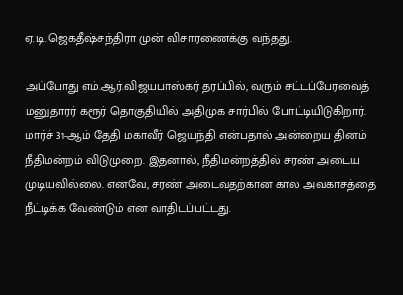ஏ.டி.ஜெகதீஷ்சந்திரா முன் விசாரணைக்கு வந்தது.

அப்போது எம்.ஆர்.விஜயபாஸ்கர் தரப்பில், வரும் சட்டப்பேரவைத் மனுதாரர் கரூர் தொகுதியில் அதிமுக சார்பில் போட்டியிடுகிறார். மார்ச் 31-ஆம் தேதி மகாவீர் ஜெயந்தி என்பதால் அன்றைய தினம் நீதிமன்றம் விடுமுறை. இதனால், நீதிமன்றத்தில் சரண் அடைய முடியவில்லை. எனவே, சரண் அடைவதற்கான கால அவகாசத்தை நீட்டிக்க வேண்டும் என வாதிடப்பட்டது.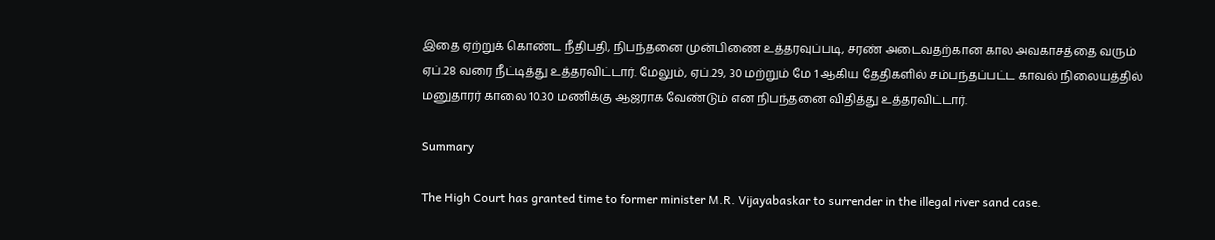இதை ஏற்றுக் கொண்ட நீதிபதி, நிபந்தனை முன்பிணை உத்தரவுப்படி, சரண் அடைவதற்கான கால அவகாசத்தை வரும் ஏப்.28 வரை நீட்டித்து உத்தரவிட்டார். மேலும், ஏப்.29, 30 மற்றும் மே 1 ஆகிய தேதிகளில் சம்பந்தப்பட்ட காவல் நிலையத்தில் மனுதாரர் காலை 10.30 மணிக்கு ஆஜராக வேண்டும் என நிபந்தனை விதித்து உத்தரவிட்டார்.

Summary

The High Court has granted time to former minister M.R. Vijayabaskar to surrender in the illegal river sand case.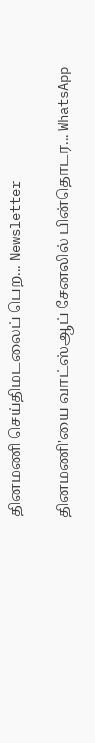தினமணி செய்திமடலைப் பெற... Newsletter

தினமணி'யை வாட்ஸ்ஆப் சேனலில் பின்தொடர... WhatsApp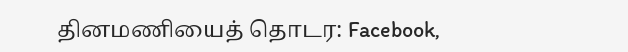தினமணியைத் தொடர: Facebook,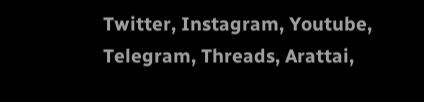Twitter, Instagram, Youtube, Telegram, Threads, Arattai,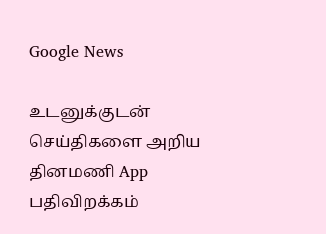Google News

உடனுக்குடன் செய்திகளை அறிய தினமணி App பதிவிறக்கம்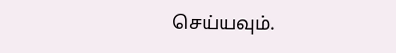செய்யவும்.